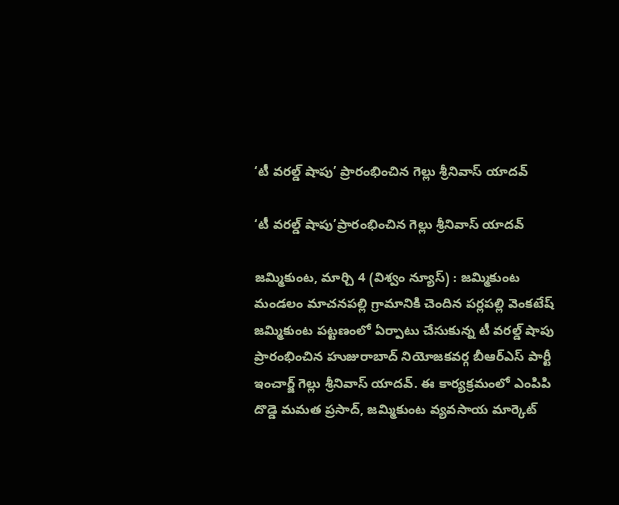‘టీ వరల్డ్ షాపు’ ప్రారంభించిన గెల్లు శ్రీనివాస్ యాదవ్

‘టీ వరల్డ్ షాపు’ప్రారంభించిన గెల్లు శ్రీనివాస్ యాదవ్

జమ్మికుంట, మార్చి 4 (విశ్వం న్యూస్) : జమ్మికుంట మండలం మాచనపల్లి గ్రామానికి చెందిన పర్లపల్లి వెంకటేష్ జమ్మికుంట పట్టణంలో ఏర్పాటు చేసుకున్న టీ వరల్డ్ షాపు ప్రారంభించిన హుజురాబాద్ నియోజకవర్గ బీఆర్ఎస్ పార్టీ ఇంచార్జ్ గెల్లు శ్రీనివాస్ యాదవ్. ఈ కార్యక్రమంలో ఎంపిపి దొడ్డె మమత ప్రసాద్, జమ్మికుంట వ్యవసాయ మార్కెట్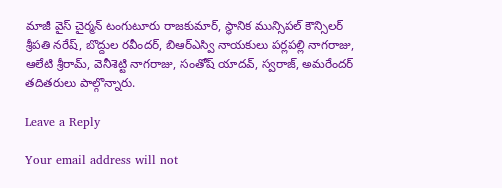మాజీ వైస్ చైర్మన్ టంగుటూరు రాజకుమార్, స్థానిక మున్సిపల్ కౌన్సిలర్ శ్రీపతి నరేష్, బొద్దుల రవీందర్, బిఆర్ఎస్వి నాయకులు పర్లపల్లి నాగరాజు, ఆలేటి శ్రీరామ్, వెనీశెట్టి నాగరాజు, సంతోష్ యాదవ్, స్వరాజ్, అమరేందర్ తదితరులు పాల్గొన్నారు.

Leave a Reply

Your email address will not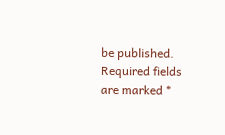be published. Required fields are marked *